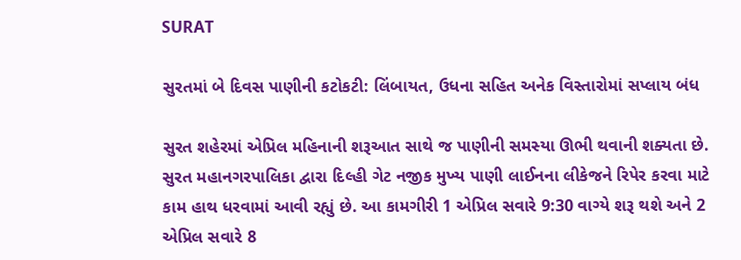SURAT

સુરતમાં બે દિવસ પાણીની કટોકટી: લિંબાયત, ઉધના સહિત અનેક વિસ્તારોમાં સપ્લાય બંધ

સુરત શહેરમાં એપ્રિલ મહિનાની શરૂઆત સાથે જ પાણીની સમસ્યા ઊભી થવાની શક્યતા છે. સુરત મહાનગરપાલિકા દ્વારા દિલ્હી ગેટ નજીક મુખ્ય પાણી લાઈનના લીકેજને રિપેર કરવા માટે કામ હાથ ધરવામાં આવી રહ્યું છે. આ કામગીરી 1 એપ્રિલ સવારે 9:30 વાગ્યે શરૂ થશે અને 2 એપ્રિલ સવારે 8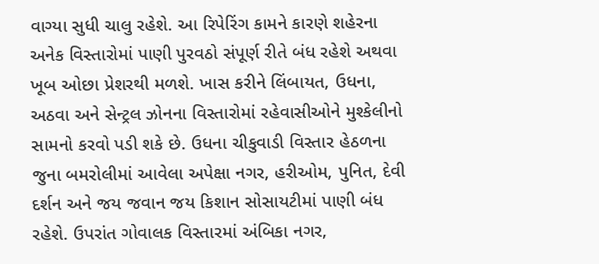વાગ્યા સુધી ચાલુ રહેશે. આ રિપેરિંગ કામને કારણે શહેરના અનેક વિસ્તારોમાં પાણી પુરવઠો સંપૂર્ણ રીતે બંધ રહેશે અથવા ખૂબ ઓછા પ્રેશરથી મળશે. ખાસ કરીને લિંબાયત, ઉધના, અઠવા અને સેન્ટ્રલ ઝોનના વિસ્તારોમાં રહેવાસીઓને મુશ્કેલીનો સામનો કરવો પડી શકે છે. ઉધના ચીકુવાડી વિસ્તાર હેઠળના જુના બમરોલીમાં આવેલા અપેક્ષા નગર, હરીઓમ, પુનિત, દેવી દર્શન અને જય જવાન જય કિશાન સોસાયટીમાં પાણી બંધ રહેશે. ઉપરાંત ગોવાલક વિસ્તારમાં અંબિકા નગર,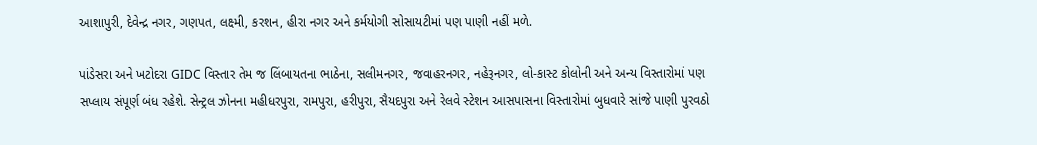આશાપુરી, દેવેન્દ્ર નગર, ગણપત, લક્ષ્મી, કરશન, હીરા નગર અને કર્મયોગી સોસાયટીમાં પણ પાણી નહીં મળે.

પાંડેસરા અને ખટોદરા GIDC વિસ્તાર તેમ જ લિંબાયતના ભાઠેના, સલીમનગર, જવાહરનગર, નહેરૂનગર, લો-કાસ્ટ કોલોની અને અન્ય વિસ્તારોમાં પણ સપ્લાય સંપૂર્ણ બંધ રહેશે. સેન્ટ્રલ ઝોનના મહીધરપુરા, રામપુરા, હરીપુરા, સૈયદપુરા અને રેલવે સ્ટેશન આસપાસના વિસ્તારોમાં બુધવારે સાંજે પાણી પુરવઠો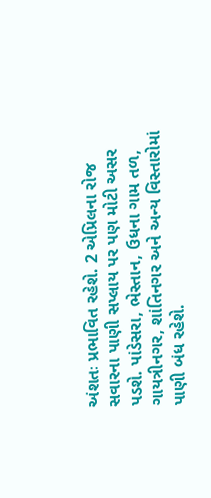અંશતઃ પ્રભાવિત રહેશે. 2 એપ્રિલના રોજ સવારના પાણી સપ્લાય પર પણ મોટી અસર પડશે. પાંડેસરા, ભેસ્તાન, ઉધના ગામ તળ, ગાયત્રીનગર, શાંતિનગર અને અન્ય વિસ્તારોમાં પાણી બંધ રહેશે.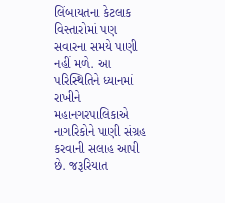લિંબાયતના કેટલાક વિસ્તારોમાં પણ સવારના સમયે પાણી નહીં મળે. આ પરિસ્થિતિને ધ્યાનમાં રાખીને મહાનગરપાલિકાએ નાગરિકોને પાણી સંગ્રહ કરવાની સલાહ આપી છે. જરૂરિયાત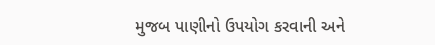મુજબ પાણીનો ઉપયોગ કરવાની અને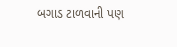બગાડ ટાળવાની પણ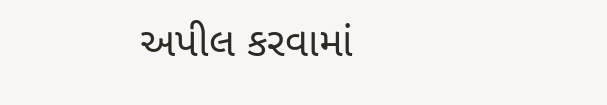અપીલ કરવામાં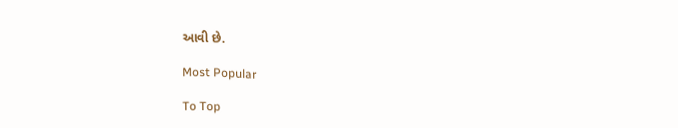આવી છે.

Most Popular

To Top